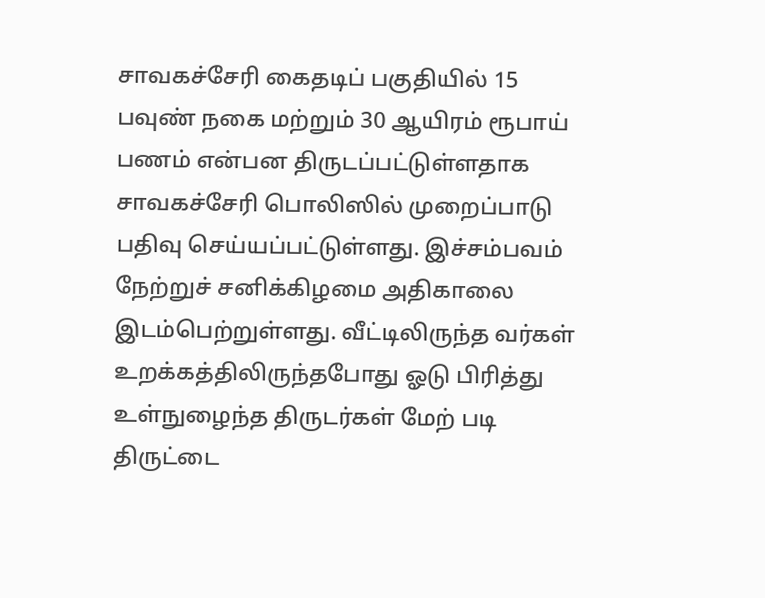சாவகச்சேரி கைதடிப் பகுதியில் 15 பவுண் நகை மற்றும் 30 ஆயிரம் ரூபாய் பணம் என்பன திருடப்பட்டுள்ளதாக சாவகச்சேரி பொலிஸில் முறைப்பாடு பதிவு செய்யப்பட்டுள்ளது. இச்சம்பவம் நேற்றுச் சனிக்கிழமை அதிகாலை இடம்பெற்றுள்ளது. வீட்டிலிருந்த வர்கள் உறக்கத்திலிருந்தபோது ஓடு பிரித்து உள்நுழைந்த திருடர்கள் மேற் படி திருட்டை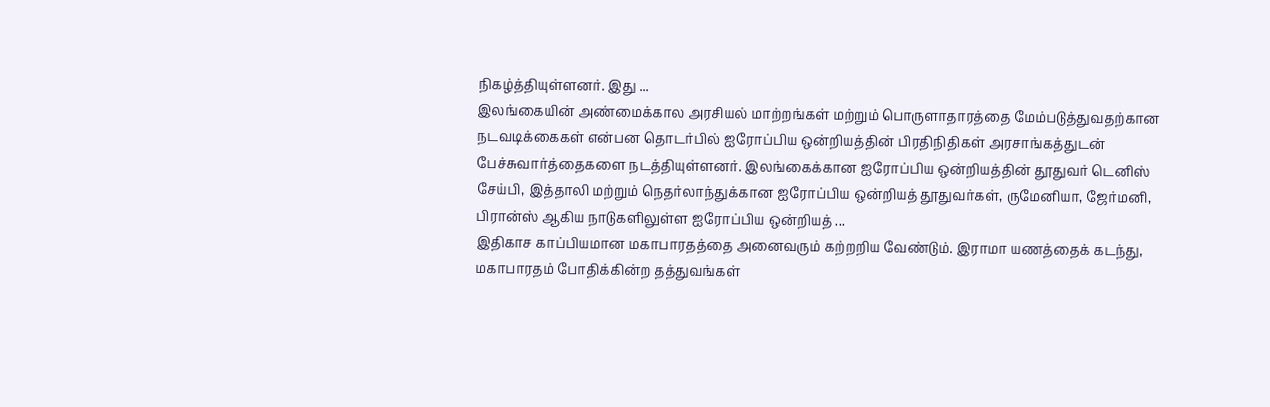நிகழ்த்தியுள்ளனர். இது ...
இலங்கையின் அண்மைக்கால அரசியல் மாற்றங்கள் மற்றும் பொருளாதாரத்தை மேம்படுத்துவதற்கான நடவடிக்கைகள் என்பன தொடர்பில் ஐரோப்பிய ஒன்றியத்தின் பிரதிநிதிகள் அரசாங்கத்துடன் பேச்சுவார்த்தைகளை நடத்தியுள்ளனர். இலங்கைக்கான ஐரோப்பிய ஒன்றியத்தின் தூதுவர் டெனிஸ் சேய்பி, இத்தாலி மற்றும் நெதர்லாந்துக்கான ஐரோப்பிய ஒன்றியத் தூதுவர்கள், ருமேனியா, ஜேர்மனி, பிரான்ஸ் ஆகிய நாடுகளிலுள்ள ஐரோப்பிய ஒன்றியத் ...
இதிகாச காப்பியமான மகாபாரதத்தை அனைவரும் கற்றறிய வேண்டும். இராமா யணத்தைக் கடந்து, மகாபாரதம் போதிக்கின்ற தத்துவங்கள்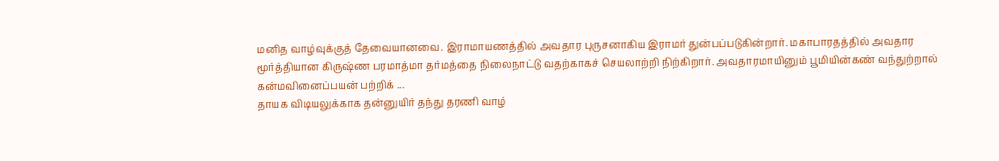மனித வாழ்வுக்குத் தேவையானவை. இராமாயணத்தில் அவதார புருசனாகிய இராமர் துன்பப்படுகின்றார். மகாபாரதத்தில் அவதார மூர்த்தியான கிருஷ்ண பரமாத்மா தர்மத்தை நிலைநாட்டு வதற்காகச் செயலாற்றி நிற்கிறார். அவதாரமாயினும் பூமியின்கண் வந்துற்றால் கன்மவினைப்பயன் பற்றிக் ...
தாயக விடியலுக்காக தன்னுயிர் தந்து தரணி வாழ்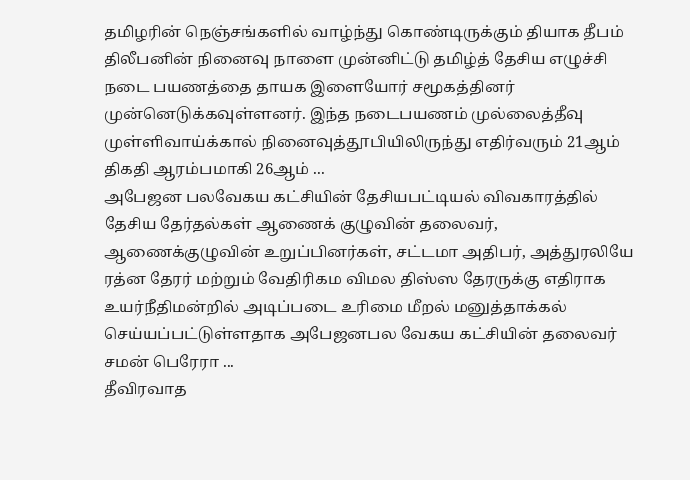தமிழரின் நெஞ்சங்களில் வாழ்ந்து கொண்டிருக்கும் தியாக தீபம் திலீபனின் நினைவு நாளை முன்னிட்டு தமிழ்த் தேசிய எழுச்சி நடை பயணத்தை தாயக இளையோர் சமூகத்தினர் முன்னெடுக்கவுள்ளனர். இந்த நடைபயணம் முல்லைத்தீவு முள்ளிவாய்க்கால் நினைவுத்தூபியிலிருந்து எதிர்வரும் 21ஆம் திகதி ஆரம்பமாகி 26ஆம் ...
அபேஜன பலவேகய கட்சியின் தேசியபட்டியல் விவகாரத்தில் தேசிய தேர்தல்கள் ஆணைக் குழுவின் தலைவர், ஆணைக்குழுவின் உறுப்பினர்கள், சட்டமா அதிபர், அத்துரலியே ரத்ன தேரர் மற்றும் வேதிரிகம விமல திஸ்ஸ தேரருக்கு எதிராக உயர்நீதிமன்றில் அடிப்படை உரிமை மீறல் மனுத்தாக்கல் செய்யப்பட்டுள்ளதாக அபேஜனபல வேகய கட்சியின் தலைவர் சமன் பெரேரா ...
தீவிரவாத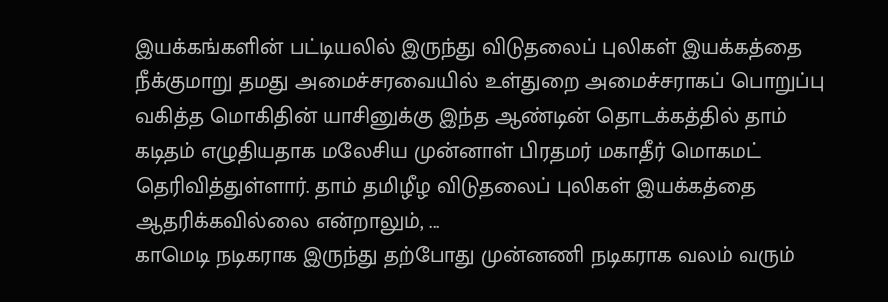இயக்கங்களின் பட்டியலில் இருந்து விடுதலைப் புலிகள் இயக்கத்தை நீக்குமாறு தமது அமைச்சரவையில் உள்துறை அமைச்சராகப் பொறுப்பு வகித்த மொகிதின் யாசினுக்கு இந்த ஆண்டின் தொடக்கத்தில் தாம் கடிதம் எழுதியதாக மலேசிய முன்னாள் பிரதமர் மகாதீர் மொகமட் தெரிவித்துள்ளார். தாம் தமிழீழ விடுதலைப் புலிகள் இயக்கத்தை ஆதரிக்கவில்லை என்றாலும், ...
காமெடி நடிகராக இருந்து தற்போது முன்னணி நடிகராக வலம் வரும்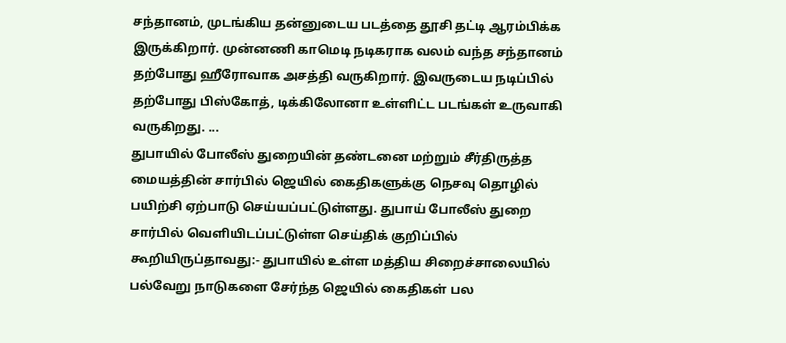சந்தானம், முடங்கிய தன்னுடைய படத்தை தூசி தட்டி ஆரம்பிக்க இருக்கிறார். முன்னணி காமெடி நடிகராக வலம் வந்த சந்தானம் தற்போது ஹீரோவாக அசத்தி வருகிறார். இவருடைய நடிப்பில் தற்போது பிஸ்கோத், டிக்கிலோனா உள்ளிட்ட படங்கள் உருவாகி வருகிறது. ...
துபாயில் போலீஸ் துறையின் தண்டனை மற்றும் சீர்திருத்த மையத்தின் சார்பில் ஜெயில் கைதிகளுக்கு நெசவு தொழில் பயிற்சி ஏற்பாடு செய்யப்பட்டுள்ளது. துபாய் போலீஸ் துறை சார்பில் வெளியிடப்பட்டுள்ள செய்திக் குறிப்பில் கூறியிருப்தாவது:- துபாயில் உள்ள மத்திய சிறைச்சாலையில் பல்வேறு நாடுகளை சேர்ந்த ஜெயில் கைதிகள் பல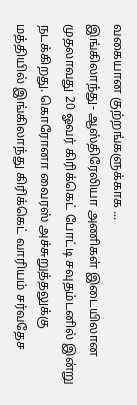வகையான குற்றங்களுக்காக ...
இங்கிலாந்து- ஆஸ்திரேலியா அணிகள் இடையிலான முதலாவது 20 ஓவர் கிரிக்கெட் போட்டி சவுதம்டனில் இன்று நடக்கிறது. கொரோனா வைரஸ் அச்சுறுத்தலுக்கு மத்தியில் இங்கிலாந்து கிரிக்கெட் வாரியம் சர்வதேச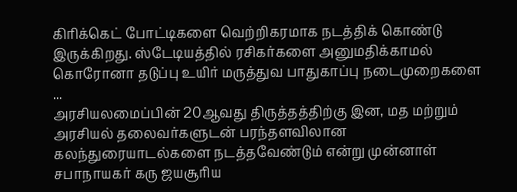கிரிக்கெட் போட்டிகளை வெற்றிகரமாக நடத்திக் கொண்டு இருக்கிறது. ஸ்டேடியத்தில் ரசிகர்களை அனுமதிக்காமல் கொரோனா தடுப்பு உயிர் மருத்துவ பாதுகாப்பு நடைமுறைகளை ...
அரசியலமைப்பின் 20ஆவது திருத்தத்திற்கு இன, மத மற்றும் அரசியல் தலைவர்களுடன் பரந்தளவிலான கலந்துரையாடல்களை நடத்தவேண்டும் என்று முன்னாள் சபாநாயகர் கரு ஜயசூரிய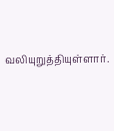வலியுறுத்தியுள்ளார்.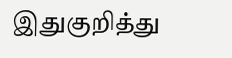இதுகுறித்து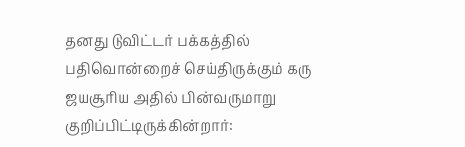தனது டுவிட்டர் பக்கத்தில் பதிவொன்றைச் செய்திருக்கும் கரு ஜயசூரிய அதில் பின்வருமாறு குறிப்பிட்டிருக்கின்றார்: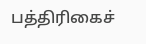பத்திரிகைச்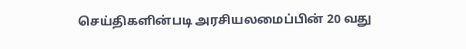செய்திகளின்படி அரசியலமைப்பின் 20 வது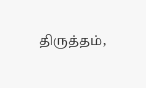திருத்தம்,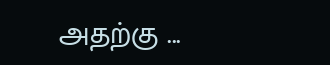அதற்கு ...